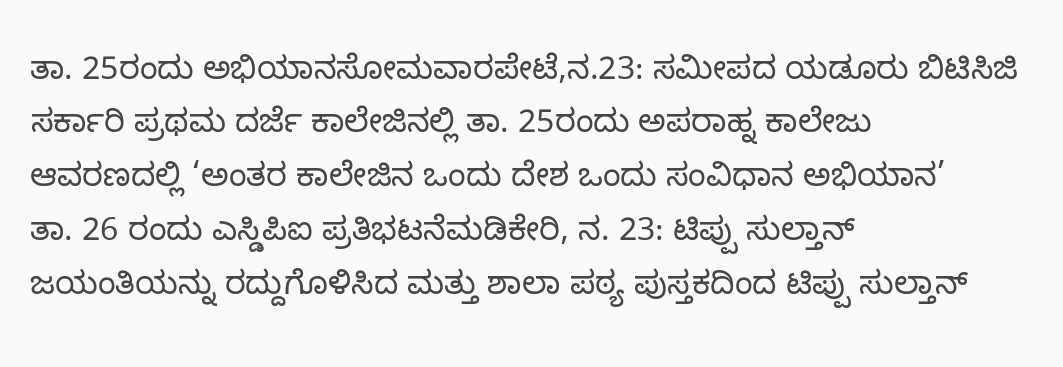ತಾ. 25ರಂದು ಅಭಿಯಾನಸೋಮವಾರಪೇಟೆ,ನ.23: ಸಮೀಪದ ಯಡೂರು ಬಿಟಿಸಿಜಿ ಸರ್ಕಾರಿ ಪ್ರಥಮ ದರ್ಜೆ ಕಾಲೇಜಿನಲ್ಲಿ ತಾ. 25ರಂದು ಅಪರಾಹ್ನ ಕಾಲೇಜು ಆವರಣದಲ್ಲಿ ‘ಅಂತರ ಕಾಲೇಜಿನ ಒಂದು ದೇಶ ಒಂದು ಸಂವಿಧಾನ ಅಭಿಯಾನ’
ತಾ. 26 ರಂದು ಎಸ್ಡಿಪಿಐ ಪ್ರತಿಭಟನೆಮಡಿಕೇರಿ, ನ. 23: ಟಿಪ್ಪು ಸುಲ್ತಾನ್ ಜಯಂತಿಯನ್ನು ರದ್ದುಗೊಳಿಸಿದ ಮತ್ತು ಶಾಲಾ ಪಠ್ಯ ಪುಸ್ತಕದಿಂದ ಟಿಪ್ಪು ಸುಲ್ತಾನ್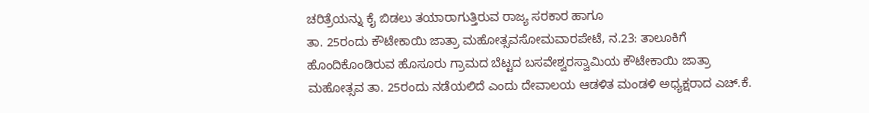ಚರಿತ್ರೆಯನ್ನು ಕೈ ಬಿಡಲು ತಯಾರಾಗುತ್ತಿರುವ ರಾಜ್ಯ ಸರಕಾರ ಹಾಗೂ
ತಾ. 25ರಂದು ಕೌಟೇಕಾಯಿ ಜಾತ್ರಾ ಮಹೋತ್ಸವಸೋಮವಾರಪೇಟೆ, ನ.23: ತಾಲೂಕಿಗೆ ಹೊಂದಿಕೊಂಡಿರುವ ಹೊಸೂರು ಗ್ರಾಮದ ಬೆಟ್ಟದ ಬಸವೇಶ್ವರಸ್ವಾಮಿಯ ಕೌಟೇಕಾಯಿ ಜಾತ್ರಾ ಮಹೋತ್ಸವ ತಾ. 25ರಂದು ನಡೆಯಲಿದೆ ಎಂದು ದೇವಾಲಯ ಆಡಳಿತ ಮಂಡಳಿ ಅಧ್ಯಕ್ಷರಾದ ಎಚ್.ಕೆ.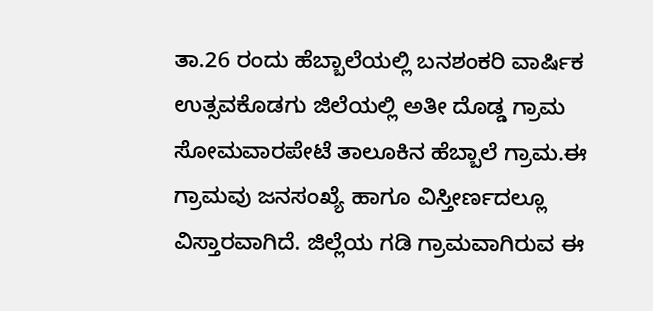ತಾ.26 ರಂದು ಹೆಬ್ಬಾಲೆಯಲ್ಲಿ ಬನಶಂಕರಿ ವಾರ್ಷಿಕ ಉತ್ಸವಕೊಡಗು ಜಿಲೆಯಲ್ಲಿ ಅತೀ ದೊಡ್ಡ ಗ್ರಾಮ ಸೋಮವಾರಪೇಟೆ ತಾಲೂಕಿನ ಹೆಬ್ಬಾಲೆ ಗ್ರಾಮ.ಈ ಗ್ರಾಮವು ಜನಸಂಖ್ಯೆ ಹಾಗೂ ವಿಸ್ತೀರ್ಣದಲ್ಲೂ ವಿಸ್ತಾರವಾಗಿದೆ. ಜಿಲ್ಲೆಯ ಗಡಿ ಗ್ರಾಮವಾಗಿರುವ ಈ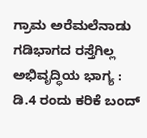ಗ್ರಾಮ ಅರೆಮಲೆನಾಡು
ಗಡಿಭಾಗದ ರಸ್ತೆಗಿಲ್ಲ ಅಭಿವೃದ್ಧಿಯ ಭಾಗ್ಯ : ಡಿ.4 ರಂದು ಕರಿಕೆ ಬಂದ್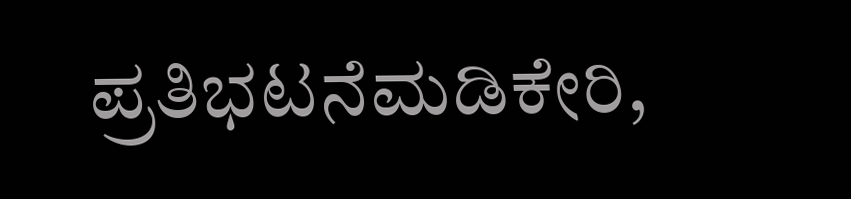ಪ್ರತಿಭಟನೆಮಡಿಕೇರಿ,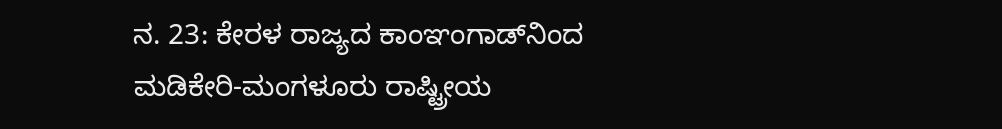ನ. 23: ಕೇರಳ ರಾಜ್ಯದ ಕಾಂಞಂಗಾಡ್‍ನಿಂದ ಮಡಿಕೇರಿ-ಮಂಗಳೂರು ರಾಷ್ಟ್ರೀಯ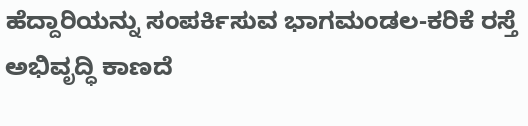ಹೆದ್ದಾರಿಯನ್ನು ಸಂಪರ್ಕಿಸುವ ಭಾಗಮಂಡಲ-ಕರಿಕೆ ರಸ್ತೆ ಅಭಿವೃದ್ಧಿ ಕಾಣದೆ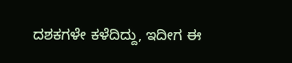ದಶಕಗಳೇ ಕಳೆದಿದ್ದು, ಇದೀಗ ಈ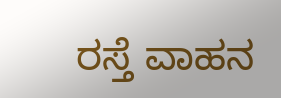ರಸ್ತೆ ವಾಹನ